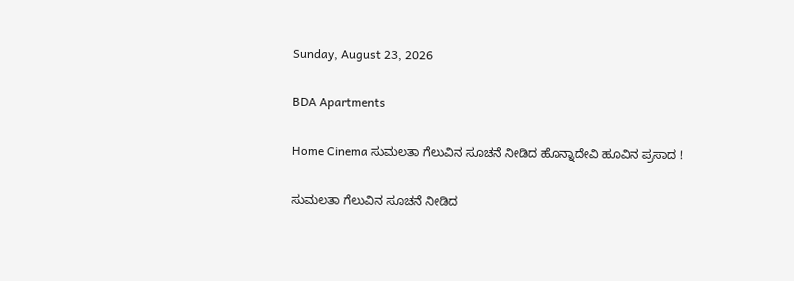Sunday, August 23, 2026

BDA Apartments

Home Cinema ಸುಮಲತಾ ಗೆಲುವಿನ ಸೂಚನೆ ನೀಡಿದ ಹೊನ್ನಾದೇವಿ ಹೂವಿನ ಪ್ರಸಾದ !

ಸುಮಲತಾ ಗೆಲುವಿನ ಸೂಚನೆ ನೀಡಿದ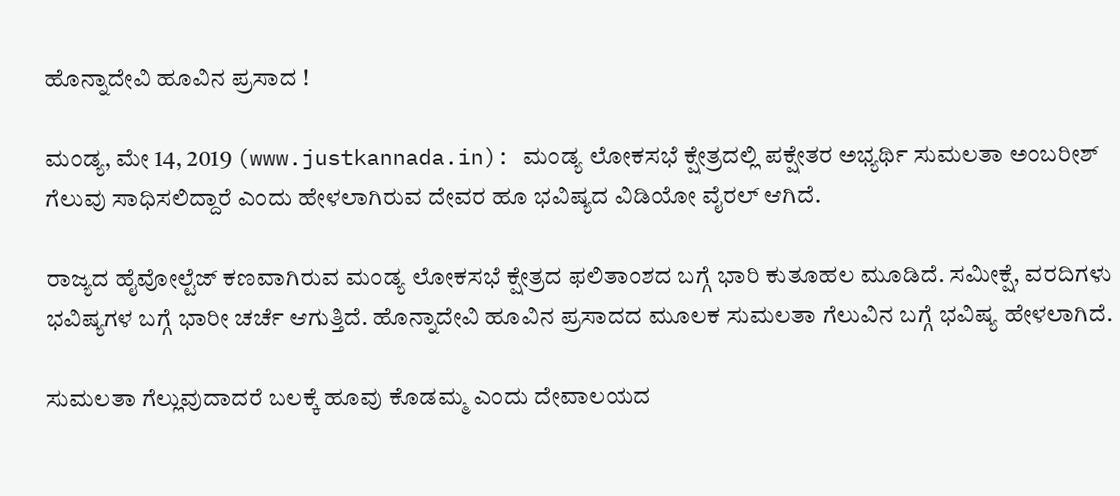ಹೊನ್ನಾದೇವಿ ಹೂವಿನ ಪ್ರಸಾದ !

ಮಂಡ್ಯ, ಮೇ 14, 2019 (www.justkannada.in): ಮಂಡ್ಯ ಲೋಕಸಭೆ ಕ್ಷೇತ್ರದಲ್ಲಿ ಪಕ್ಷೇತರ ಅಭ್ಯರ್ಥಿ ಸುಮಲತಾ ಅಂಬರೀಶ್ ಗೆಲುವು ಸಾಧಿಸಲಿದ್ದಾರೆ ಎಂದು ಹೇಳಲಾಗಿರುವ ದೇವರ ಹೂ ಭವಿಷ್ಯದ ವಿಡಿಯೋ ವೈರಲ್ ಆಗಿದೆ.

ರಾಜ್ಯದ ಹೈವೋಲ್ಟೆಜ್ ಕಣವಾಗಿರುವ ಮಂಡ್ಯ ಲೋಕಸಭೆ ಕ್ಷೇತ್ರದ ಫಲಿತಾಂಶದ ಬಗ್ಗೆ ಭಾರಿ ಕುತೂಹಲ ಮೂಡಿದೆ. ಸಮೀಕ್ಷೆ, ವರದಿಗಳು ಭವಿಷ್ಯಗಳ ಬಗ್ಗೆ ಭಾರೀ ಚರ್ಚೆ ಆಗುತ್ತಿದೆ. ಹೊನ್ನಾದೇವಿ ಹೂವಿನ ಪ್ರಸಾದದ ಮೂಲಕ ಸುಮಲತಾ ಗೆಲುವಿನ ಬಗ್ಗೆ ಭವಿಷ್ಯ ಹೇಳಲಾಗಿದೆ.

ಸುಮಲತಾ ಗೆಲ್ಲುವುದಾದರೆ ಬಲಕ್ಕೆ ಹೂವು ಕೊಡಮ್ಮ ಎಂದು ದೇವಾಲಯದ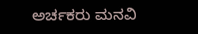ಅರ್ಚಕರು ಮನವಿ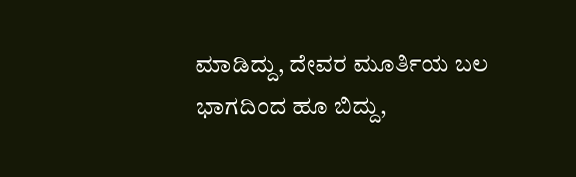ಮಾಡಿದ್ದು, ದೇವರ ಮೂರ್ತಿಯ ಬಲ ಭಾಗದಿಂದ ಹೂ ಬಿದ್ದು,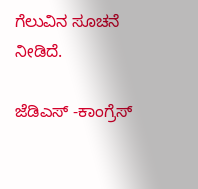ಗೆಲುವಿನ ಸೂಚನೆ ನೀಡಿದೆ.

ಜೆಡಿಎಸ್ -ಕಾಂಗ್ರೆಸ್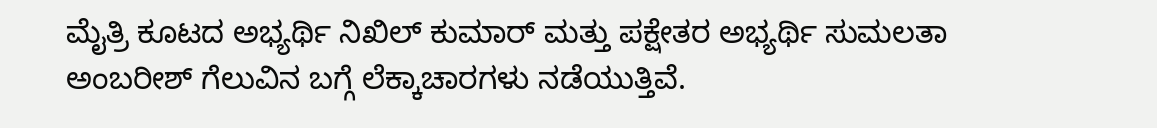ಮೈತ್ರಿ ಕೂಟದ ಅಭ್ಯರ್ಥಿ ನಿಖಿಲ್ ಕುಮಾರ್ ಮತ್ತು ಪಕ್ಷೇತರ ಅಭ್ಯರ್ಥಿ ಸುಮಲತಾ ಅಂಬರೀಶ್ ಗೆಲುವಿನ ಬಗ್ಗೆ ಲೆಕ್ಕಾಚಾರಗಳು ನಡೆಯುತ್ತಿವೆ.